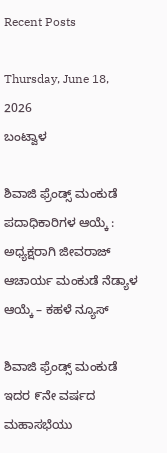Recent Posts

Thursday, June 18, 2026
ಬಂಟ್ವಾಳ

ಶಿವಾಜಿ ಫ್ರೆಂಡ್ಸ್ ಮಂಕುಡೆ ಪದಾಧಿಕಾರಿಗಳ ಆಯ್ಕೆ : ಅಧ್ಯಕ್ಷರಾಗಿ ಜೀವರಾಜ್ ಆಚಾರ್ಯ ಮಂಕುಡೆ ನೆಡ್ಯಾಳ ಆಯ್ಕೆ – ಕಹಳೆ ನ್ಯೂಸ್

ಶಿವಾಜಿ ಫ್ರೆಂಡ್ಸ್ ಮಂಕುಡೆ ಇದರ ೯ನೇ ವರ್ಷದ ಮಹಾಸಭೆಯು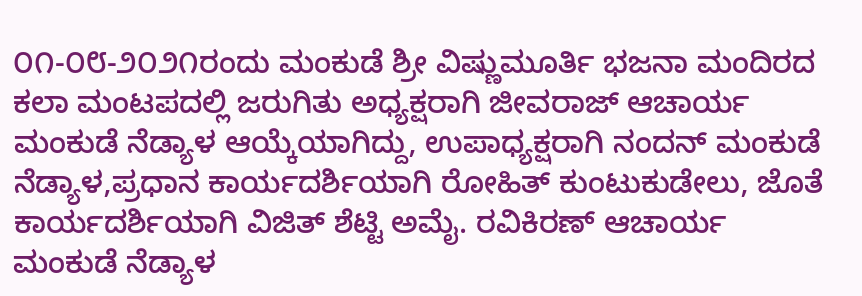೦೧-೦೮-೨೦೨೧ರಂದು ಮಂಕುಡೆ ಶ್ರೀ ವಿಷ್ಣುಮೂರ್ತಿ ಭಜನಾ ಮಂದಿರದ ಕಲಾ ಮಂಟಪದಲ್ಲಿ ಜರುಗಿತು ಅಧ್ಯಕ್ಷರಾಗಿ ಜೀವರಾಜ್ ಆಚಾರ್ಯ ಮಂಕುಡೆ ನೆಡ್ಯಾಳ ಆಯ್ಕೆಯಾಗಿದ್ದು, ಉಪಾಧ್ಯಕ್ಷರಾಗಿ ನಂದನ್ ಮಂಕುಡೆ ನೆಡ್ಯಾಳ,ಪ್ರಧಾನ ಕಾರ್ಯದರ್ಶಿಯಾಗಿ ರೋಹಿತ್ ಕುಂಟುಕುಡೇಲು, ಜೊತೆ ಕಾರ್ಯದರ್ಶಿಯಾಗಿ ವಿಜಿತ್ ಶೆಟ್ಟಿ ಅಮೈ. ರವಿಕಿರಣ್ ಆಚಾರ್ಯ ಮಂಕುಡೆ ನೆಡ್ಯಾಳ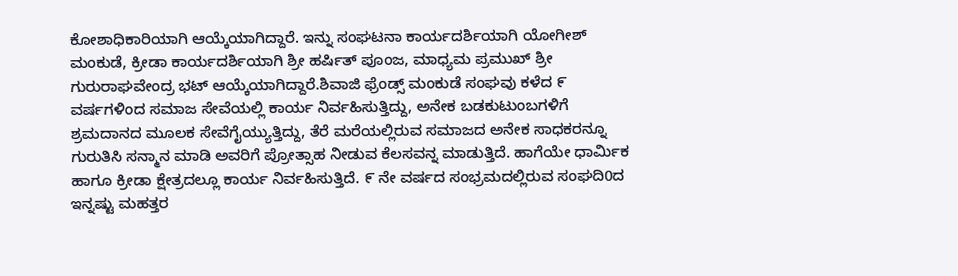ಕೋಶಾಧಿಕಾರಿಯಾಗಿ ಆಯ್ಕೆಯಾಗಿದ್ದಾರೆ. ಇನ್ನು ಸಂಘಟನಾ ಕಾರ್ಯದರ್ಶಿಯಾಗಿ ಯೋಗೀಶ್ ಮಂಕುಡೆ, ಕ್ರೀಡಾ ಕಾರ್ಯದರ್ಶಿಯಾಗಿ ಶ್ರೀ ಹರ್ಷಿತ್ ಪೂಂಜ, ಮಾಧ್ಯಮ ಪ್ರಮುಖ್ ಶ್ರೀ ಗುರುರಾಘವೇಂದ್ರ ಭಟ್ ಆಯ್ಕೆಯಾಗಿದ್ದಾರೆ.ಶಿವಾಜಿ ಫ್ರೆಂಡ್ಸ್ ಮಂಕುಡೆ ಸಂಘವು ಕಳೆದ ೯ ವರ್ಷಗಳಿಂದ ಸಮಾಜ ಸೇವೆಯಲ್ಲಿ ಕಾರ್ಯ ನಿರ್ವಹಿಸುತ್ತಿದ್ದು, ಅನೇಕ ಬಡಕುಟುಂಬಗಳಿಗೆ ಶ್ರಮದಾನದ ಮೂಲಕ ಸೇವೆಗೈಯ್ಯುತ್ತಿದ್ದು, ತೆರೆ ಮರೆಯಲ್ಲಿರುವ ಸಮಾಜದ ಅನೇಕ ಸಾಧಕರನ್ನೂ ಗುರುತಿಸಿ ಸನ್ಮಾನ ಮಾಡಿ ಅವರಿಗೆ ಪ್ರೋತ್ಸಾಹ ನೀಡುವ ಕೆಲಸವನ್ನ ಮಾಡುತ್ತಿದೆ. ಹಾಗೆಯೇ ಧಾರ್ಮಿಕ ಹಾಗೂ ಕ್ರೀಡಾ ಕ್ಷೇತ್ರದಲ್ಲೂ ಕಾರ್ಯ ನಿರ್ವಹಿಸುತ್ತಿದೆ. ೯ ನೇ ವರ್ಷದ ಸಂಭ್ರಮದಲ್ಲಿರುವ ಸಂಘದಿ0ದ ಇನ್ನಷ್ಟು ಮಹತ್ತರ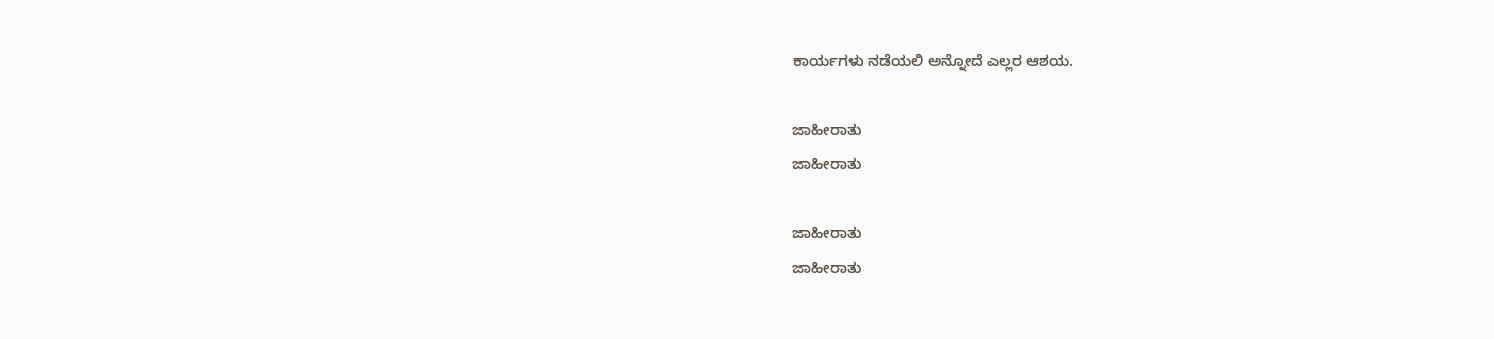ಕಾರ್ಯಗಳು ನಡೆಯಲಿ ಅನ್ನೋದೆ ಎಲ್ಲರ ಆಶಯ.

ಜಾಹೀರಾತು
ಜಾಹೀರಾತು

ಜಾಹೀರಾತು
ಜಾಹೀರಾತು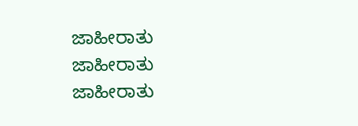ಜಾಹೀರಾತು
ಜಾಹೀರಾತು
ಜಾಹೀರಾತು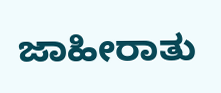ಜಾಹೀರಾತು